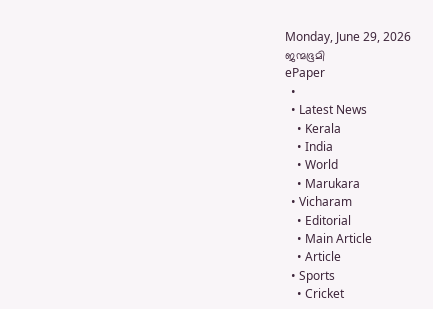Monday, June 29, 2026
ജന്മഭൂമി
ePaper
  •
  • Latest News
    • Kerala
    • India
    • World
    • Marukara
  • Vicharam
    • Editorial
    • Main Article
    • Article
  • Sports
    • Cricket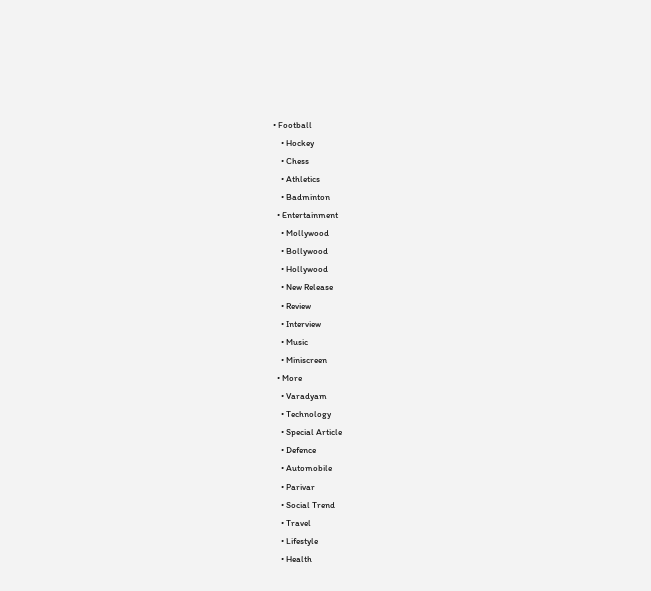• Football
    • Hockey
    • Chess
    • Athletics
    • Badminton
  • Entertainment
    • Mollywood
    • Bollywood
    • Hollywood
    • New Release
    • Review
    • Interview
    • Music
    • Miniscreen
  • More
    • Varadyam
    • Technology
    • Special Article
    • Defence
    • Automobile
    • Parivar
    • Social Trend
    • Travel
    • Lifestyle
    • Health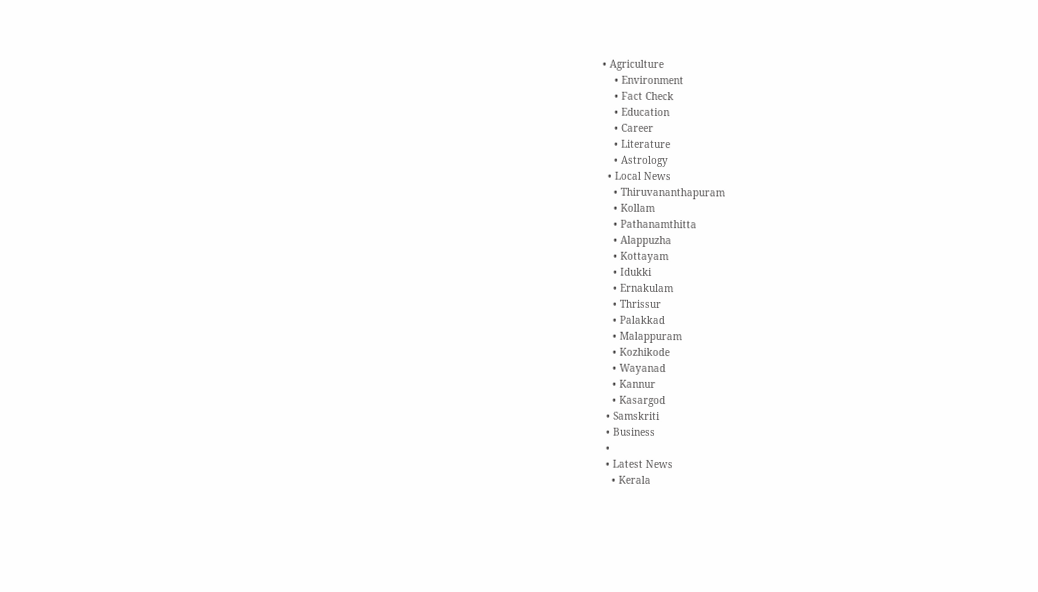• Agriculture
    • Environment
    • Fact Check
    • Education
    • Career
    • Literature
    • Astrology
  • Local News
    • Thiruvananthapuram
    • Kollam
    • Pathanamthitta
    • Alappuzha
    • Kottayam
    • Idukki
    • Ernakulam
    • Thrissur
    • Palakkad
    • Malappuram
    • Kozhikode
    • Wayanad
    • Kannur
    • Kasargod
  • Samskriti
  • Business
  •
  • Latest News
    • Kerala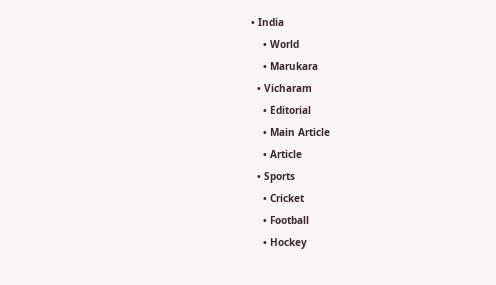• India
    • World
    • Marukara
  • Vicharam
    • Editorial
    • Main Article
    • Article
  • Sports
    • Cricket
    • Football
    • Hockey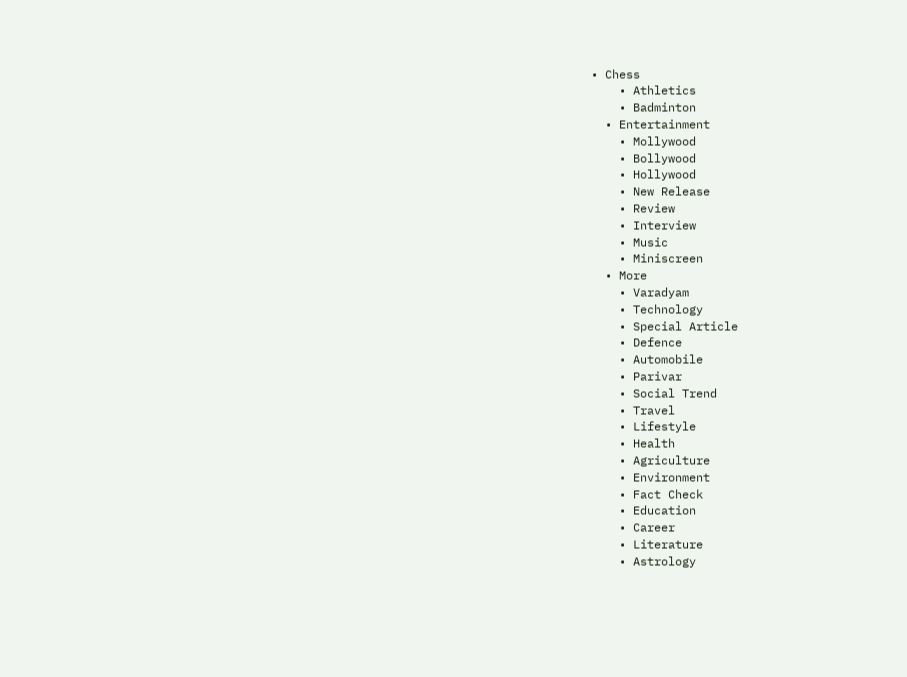• Chess
    • Athletics
    • Badminton
  • Entertainment
    • Mollywood
    • Bollywood
    • Hollywood
    • New Release
    • Review
    • Interview
    • Music
    • Miniscreen
  • More
    • Varadyam
    • Technology
    • Special Article
    • Defence
    • Automobile
    • Parivar
    • Social Trend
    • Travel
    • Lifestyle
    • Health
    • Agriculture
    • Environment
    • Fact Check
    • Education
    • Career
    • Literature
    • Astrology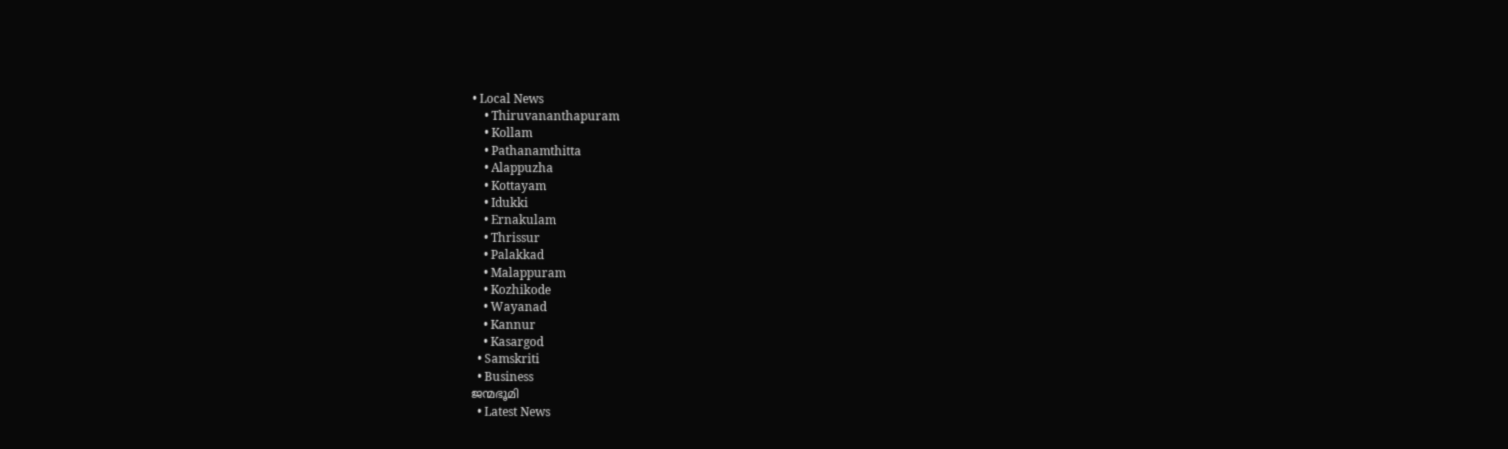• Local News
    • Thiruvananthapuram
    • Kollam
    • Pathanamthitta
    • Alappuzha
    • Kottayam
    • Idukki
    • Ernakulam
    • Thrissur
    • Palakkad
    • Malappuram
    • Kozhikode
    • Wayanad
    • Kannur
    • Kasargod
  • Samskriti
  • Business
ജന്മഭൂമി
  • Latest News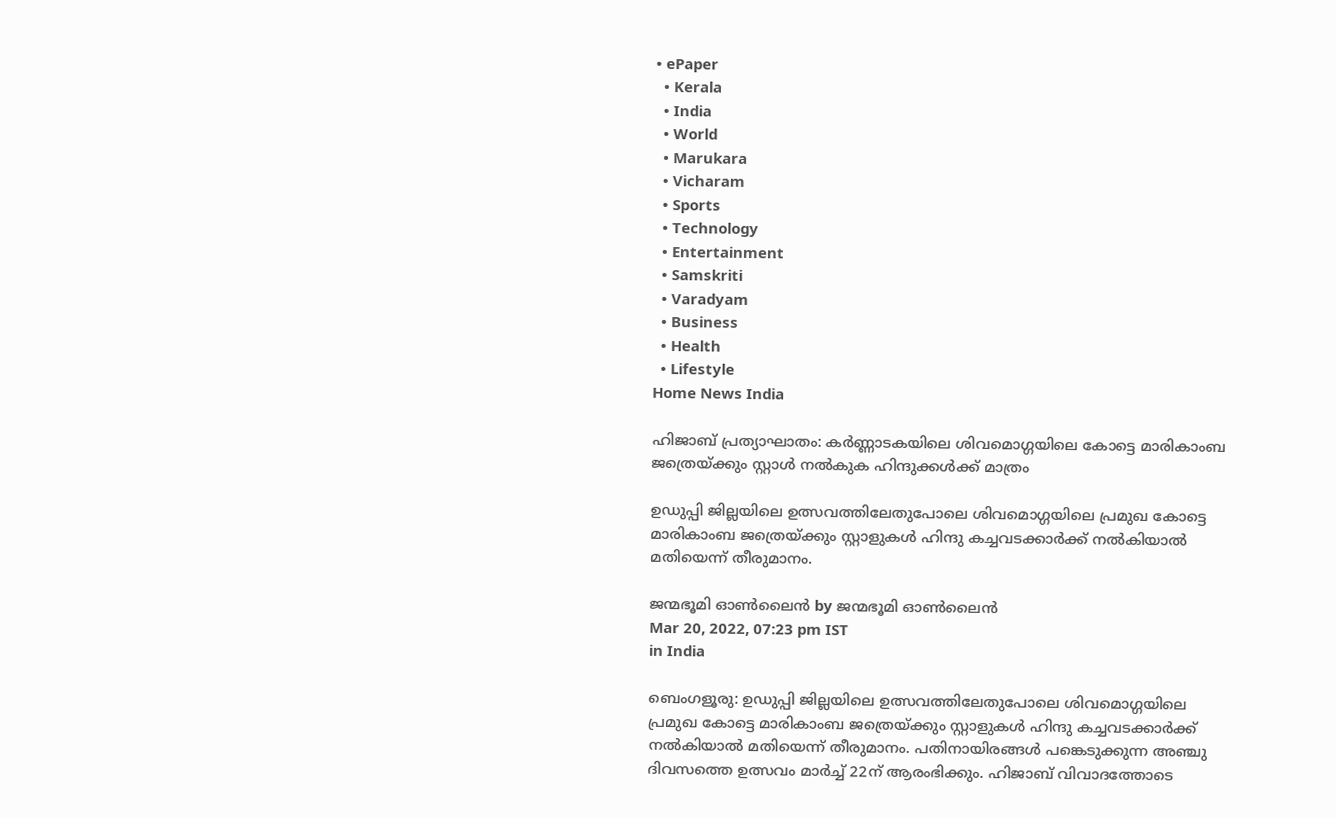• ePaper
  • Kerala
  • India
  • World
  • Marukara
  • Vicharam
  • Sports
  • Technology
  • Entertainment
  • Samskriti
  • Varadyam
  • Business
  • Health
  • Lifestyle
Home News India

ഹിജാബ് പ്രത്യാഘാതം: കര്‍ണ്ണാടകയിലെ ശിവമൊഗ്ഗയിലെ കോട്ടെ മാരികാംബ ജത്രെയ്‌ക്കും സ്റ്റാള്‍ നല്‍കുക ഹിന്ദുക്കള്‍ക്ക് മാത്രം

ഉഡുപ്പി ജില്ലയിലെ ഉത്സവത്തിലേതുപോലെ ശിവമൊഗ്ഗയിലെ പ്രമുഖ കോട്ടെ മാരികാംബ ജത്രെയ്‌ക്കും സ്റ്റാളുകള്‍ ഹിന്ദു കച്ചവടക്കാര്‍ക്ക് നല്‍കിയാല്‍ മതിയെന്ന് തീരുമാനം.

ജന്മഭൂമി ഓണ്‍ലൈന്‍ by ജന്മഭൂമി ഓണ്‍ലൈന്‍
Mar 20, 2022, 07:23 pm IST
in India

ബെംഗളൂരു: ഉഡുപ്പി ജില്ലയിലെ ഉത്സവത്തിലേതുപോലെ ശിവമൊഗ്ഗയിലെ പ്രമുഖ കോട്ടെ മാരികാംബ ജത്രെയ്‌ക്കും സ്റ്റാളുകള്‍ ഹിന്ദു കച്ചവടക്കാര്‍ക്ക് നല്‍കിയാല്‍ മതിയെന്ന് തീരുമാനം. പതിനായിരങ്ങള്‍ പങ്കെടുക്കുന്ന അഞ്ചു ദിവസത്തെ ഉത്സവം മാര്‍ച്ച് 22ന് ആരംഭിക്കും. ഹിജാബ് വിവാദത്തോടെ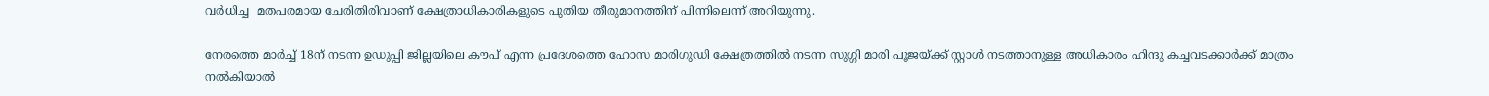വര്‍ധിച്ച  മതപരമായ ചേരിതിരിവാണ് ക്ഷേത്രാധികാരികളുടെ പുതിയ തീരുമാനത്തിന് പിന്നിലെന്ന് അറിയുന്നു.

നേരത്തെ മാര്‍ച്ച് 18ന് നടന്ന ഉഡുപ്പി ജില്ലയിലെ കൗപ് എന്ന പ്രദേശത്തെ ഹോസ മാരിഗുഡി ക്ഷേത്രത്തില്‍ നടന്ന സുഗ്ഗി മാരി പൂജയ്‌ക്ക് സ്റ്റാള്‍ നടത്താനുള്ള അധികാരം ഹിന്ദു കച്ചവടക്കാര്‍ക്ക് മാത്രം നല്‍കിയാല്‍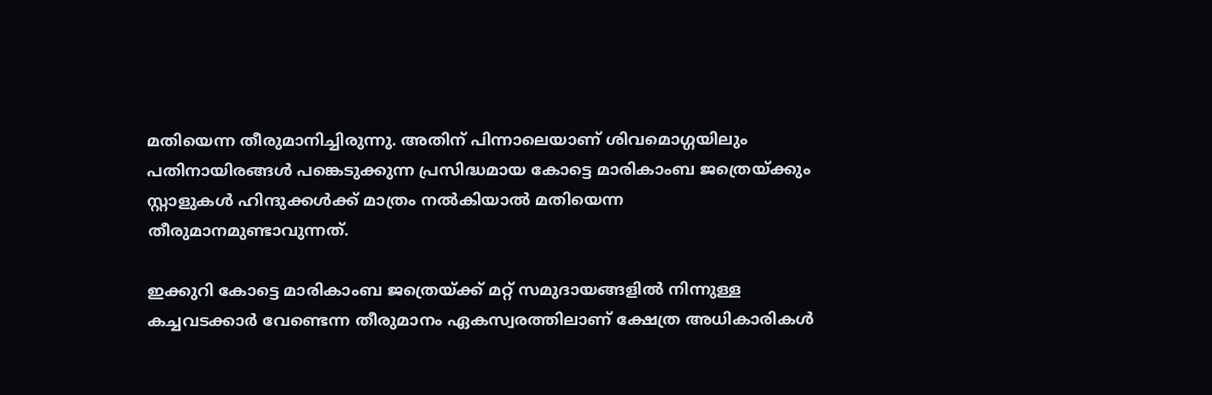മതിയെന്ന തീരുമാനിച്ചിരുന്നു. അതിന് പിന്നാലെയാണ് ശിവമൊഗ്ഗയിലും പതിനായിരങ്ങള്‍ പങ്കെടുക്കുന്ന പ്രസിദ്ധമായ കോട്ടെ മാരികാംബ ജത്രെയ്‌ക്കും സ്റ്റാളുകള്‍ ഹിന്ദുക്കള്‍ക്ക് മാത്രം നല്‍കിയാല്‍ മതിയെന്ന തീരുമാനമുണ്ടാവുന്നത്.

ഇക്കുറി കോട്ടെ മാരികാംബ ജത്രെയ്‌ക്ക് മറ്റ് സമുദായങ്ങളില്‍ നിന്നുള്ള കച്ചവടക്കാര്‍ വേണ്ടെന്ന തീരുമാനം ഏകസ്വരത്തിലാണ് ക്ഷേത്ര അധികാരികള്‍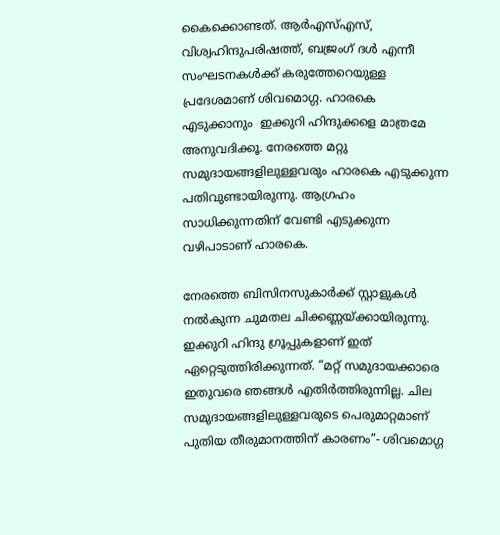കൈക്കൊണ്ടത്. ആര്‍എസ്എസ്, വിശ്വഹിന്ദുപരിഷത്ത്, ബജ്രംഗ് ദള്‍ എന്നീ സംഘടനകള്‍ക്ക് കരുത്തേറെയുള്ള പ്രദേശമാണ് ശിവമൊഗ്ഗ. ഹാരകെ എടുക്കാനും  ഇക്കുറി ഹിന്ദുക്കളെ മാത്രമേ അനുവദിക്കൂ. നേരത്തെ മറ്റു സമുദായങ്ങളിലുള്ളവരും ഹാരകെ എടുക്കുന്ന പതിവുണ്ടായിരുന്നു. ആഗ്രഹം സാധിക്കുന്നതിന് വേണ്ടി എടുക്കുന്ന വഴിപാടാണ് ഹാരകെ.

നേരത്തെ ബിസിനസുകാര്‍ക്ക് സ്റ്റാളുകള്‍ നല്‍കുന്ന ചുമതല ചിക്കണ്ണയ്‌ക്കായിരുന്നു. ഇക്കുറി ഹിന്ദു ഗ്രൂപ്പുകളാണ് ഇത് ഏറ്റെടുത്തിരിക്കുന്നത്. “മറ്റ് സമുദായക്കാരെ ഇതുവരെ ഞങ്ങള്‍ എതിര്‍ത്തിരുന്നില്ല. ചില സമുദായങ്ങളിലുള്ളവരുടെ പെരുമാറ്റമാണ് പുതിയ തീരുമാനത്തിന് കാരണം”- ശിവമൊഗ്ഗ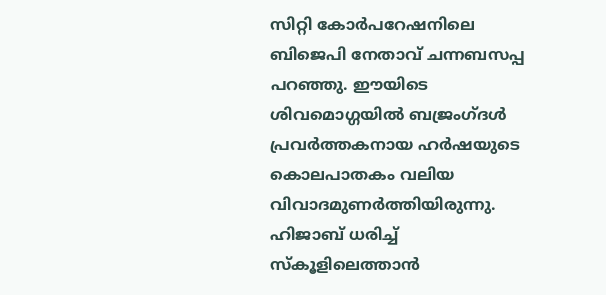സിറ്റി കോര്‍പറേഷനിലെ ബിജെപി നേതാവ് ചന്നബസപ്പ പറഞ്ഞു. ഈയിടെ ശിവമൊഗ്ഗയില്‍ ബജ്രംഗ്ദള്‍ പ്രവര്‍ത്തകനായ ഹര്‍ഷയുടെ കൊലപാതകം വലിയ വിവാദമുണര്‍ത്തിയിരുന്നു. ഹിജാബ് ധരിച്ച് സ്കൂളിലെത്താന്‍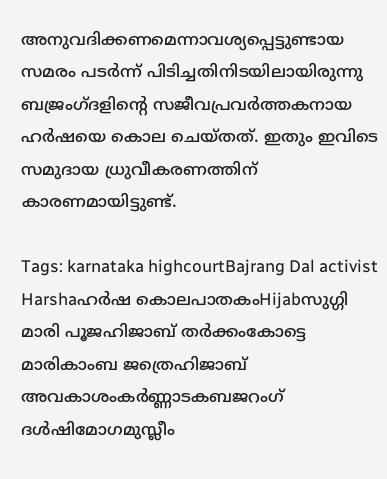അനുവദിക്കണമെന്നാവശ്യപ്പെട്ടുണ്ടായ സമരം പടര്‍ന്ന് പിടിച്ചതിനിടയിലായിരുന്നു ബജ്രംഗ്ദളിന്റെ സജീവപ്രവര്‍ത്തകനായ ഹര്‍ഷയെ കൊല ചെയ്തത്. ഇതും ഇവിടെ സമുദായ ധ്രുവീകരണത്തിന് കാരണമായിട്ടുണ്ട്.

Tags: karnataka highcourtBajrang Dal activist Harshaഹര്‍ഷ കൊലപാതകംHijabസുഗ്ഗി മാരി പൂജഹിജാബ് തര്‍ക്കംകോട്ടെ മാരികാംബ ജത്രെഹിജാബ് അവകാശംകര്‍ണ്ണാടകബജറംഗ് ദള്‍ഷിമോഗമുസ്ലീം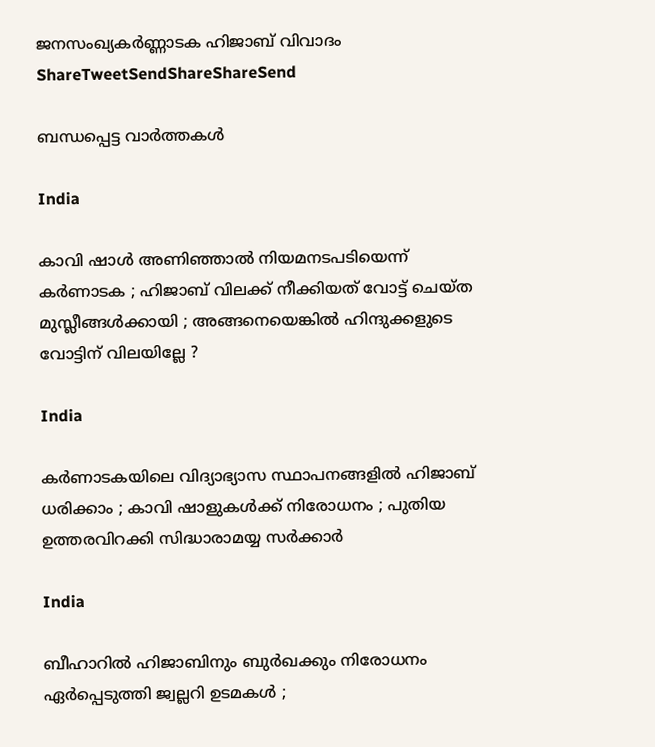ജനസംഖ്യകര്‍ണ്ണാടക ഹിജാബ് വിവാദം
ShareTweetSendShareShareSend

ബന്ധപ്പെട്ട വാര്‍ത്തകള്‍

India

കാവി ഷാൾ അണിഞ്ഞാൽ നിയമനടപടിയെന്ന് കർണാടക ; ഹിജാബ് വിലക്ക് നീക്കിയത് വോട്ട് ചെയ്ത മുസ്ലീങ്ങൾക്കായി ; അങ്ങനെയെങ്കിൽ ഹിന്ദുക്കളുടെ വോട്ടിന് വിലയില്ലേ ?

India

കർണാടകയിലെ വിദ്യാഭ്യാസ സ്ഥാപനങ്ങളിൽ ഹിജാബ് ധരിക്കാം ; കാവി ഷാളുകൾക്ക് നിരോധനം ; പുതിയ ഉത്തരവിറക്കി സിദ്ധാരാമയ്യ സർക്കാർ

India

ബീഹാറിൽ ഹിജാബിനും ബുർഖക്കും നിരോധനം ഏർപ്പെടുത്തി ജ്വല്ലറി ഉടമകൾ ;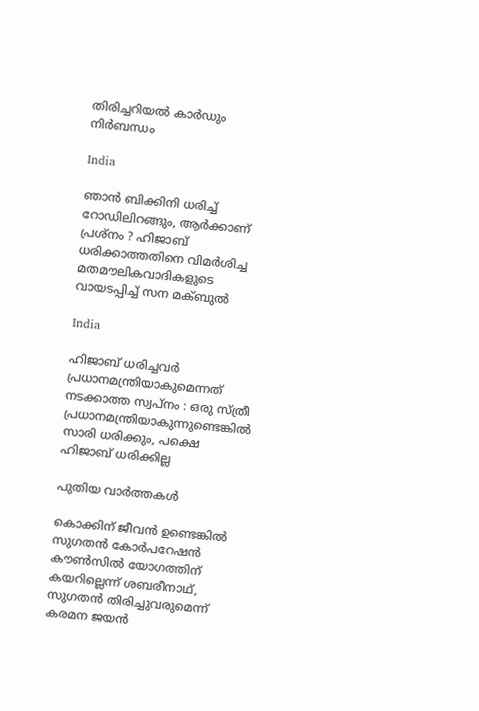തിരിച്ചറിയൽ കാർഡും നിർബന്ധം

India

ഞാൻ ബിക്കിനി ധരിച്ച് റോഡിലിറങ്ങും, ആർക്കാണ് പ്രശ്നം ? ഹിജാബ് ധരിക്കാത്തതിനെ വിമർശിച്ച മതമൗലികവാദികളുടെ വായടപ്പിച്ച് സന മക്ബുൽ

India

ഹിജാബ് ധരിച്ചവർ പ്രധാനമന്ത്രിയാകുമെന്നത് നടക്കാത്ത സ്വപ്നം : ഒരു സ്ത്രീ പ്രധാനമന്ത്രിയാകുന്നുണ്ടെങ്കിൽ സാരി ധരിക്കും, പക്ഷെ ഹിജാബ് ധരിക്കില്ല

പുതിയ വാര്‍ത്തകള്‍

കൊക്കിന് ജീവൻ ഉണ്ടെങ്കിൽ സുഗതന്‍ കോര്‍പറേഷന്‍ കൗൺസിൽ യോഗത്തിന് കയറില്ലെന്ന് ശബരീനാഥ്, സുഗതന്‍ തിരിച്ചുവരുമെന്ന് കരമന ജയന്‍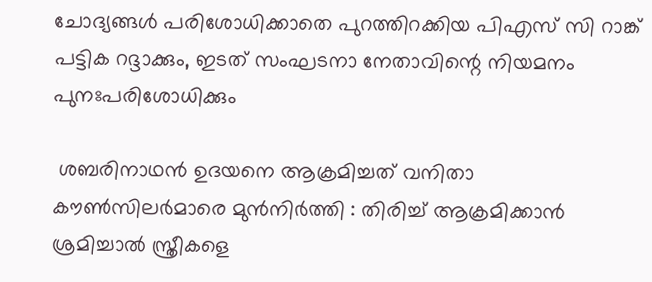ചോദ്യങ്ങള്‍ പരിശോധിക്കാതെ പുറത്തിറക്കിയ പിഎസ് സി റാങ്ക് പട്ടിക റദ്ദാക്കും, ഇടത് സംഘടനാ നേതാവിന്റെ നിയമനം പുനഃപരിശോധിക്കും

 ശബരിനാഥൻ ഉദയനെ ആക്രമിച്ചത് വനിതാ കൗൺസിലർമാരെ മുൻനിർത്തി : തിരിച്ച് ആക്രമിക്കാൻ ശ്രമിച്ചാൽ സ്ത്രീകളെ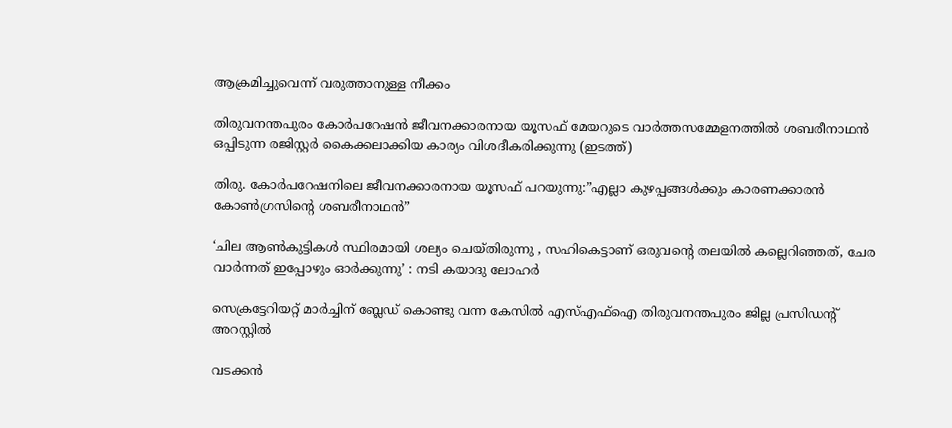ആക്രമിച്ചുവെന്ന് വരുത്താനുള്ള നീക്കം

തിരുവനന്തപുരം കോര്‍പറേഷന്‍ ജീവനക്കാരനായ യൂസഫ് മേയറുടെ വാര്‍ത്തസമ്മേളനത്തില്‍ ശബരീനാഥന്‍ ഒപ്പിടുന്ന രജിസ്റ്റര്‍ കൈക്കലാക്കിയ കാര്യം വിശദീകരിക്കുന്നു (ഇടത്ത്)

തിരു. കോര്‍പറേഷനിലെ ജീവനക്കാരനായ യൂസഫ് പറയുന്നു:”എല്ലാ കുഴപ്പങ്ങള്‍ക്കും കാരണക്കാരന്‍ കോണ്‍ഗ്രസിന്റെ ശബരീനാഥന്‍”

‘ചില ആണ്‍കുട്ടികള്‍ സ്ഥിരമായി ശല്യം ചെയ്തിരുന്നു , സഹികെട്ടാണ് ഒരുവന്റെ തലയിൽ കല്ലെറിഞ്ഞത്, ചേര വാർന്നത് ഇപ്പോഴും ഓർക്കുന്നു’ : നടി കയാദു ലോഹര്‍

സെക്രട്ടേറിയറ്റ് മാര്‍ച്ചിന് ബ്ലേഡ് കൊണ്ടു വന്ന കേസില്‍ എസ്എഫ്‌ഐ തിരുവനന്തപുരം ജില്ല പ്രസിഡന്റ് അറസ്റ്റില്‍

വടക്കൻ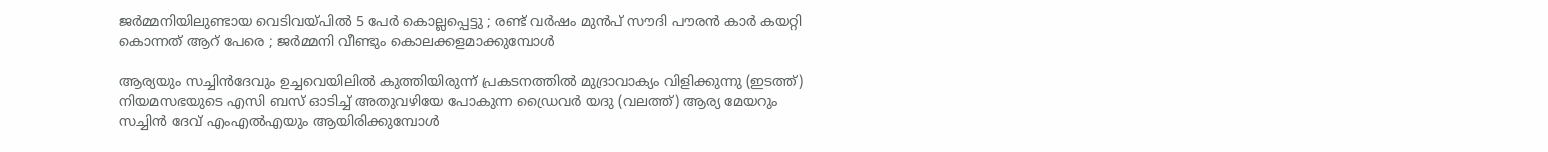ജർമ്മനിയിലുണ്ടായ വെടിവയ്‌പിൽ 5 പേർ കൊല്ലപ്പെട്ടു ; രണ്ട് വർഷം മുൻപ് സൗദി പൗരൻ കാർ കയറ്റി കൊന്നത് ആറ് പേരെ ; ജർമ്മനി വീണ്ടും കൊലക്കളമാക്കുമ്പോൾ

ആര്യയും സച്ചിന്‍ദേവും ഉച്ചവെയിലില്‍ കുത്തിയിരുന്ന് പ്രകടനത്തില്‍ മുദ്രാവാക്യം വിളിക്കുന്നു (ഇടത്ത്) നിയമസഭയുടെ എസി ബസ് ഓടിച്ച് അതുവഴിയേ പോകുന്ന ഡ്രൈവര്‍ യദു (വലത്ത്) ആര്യ മേയറും സച്ചിന്‍ ദേവ് എംഎല്‍എയും ആയിരിക്കുമ്പോള്‍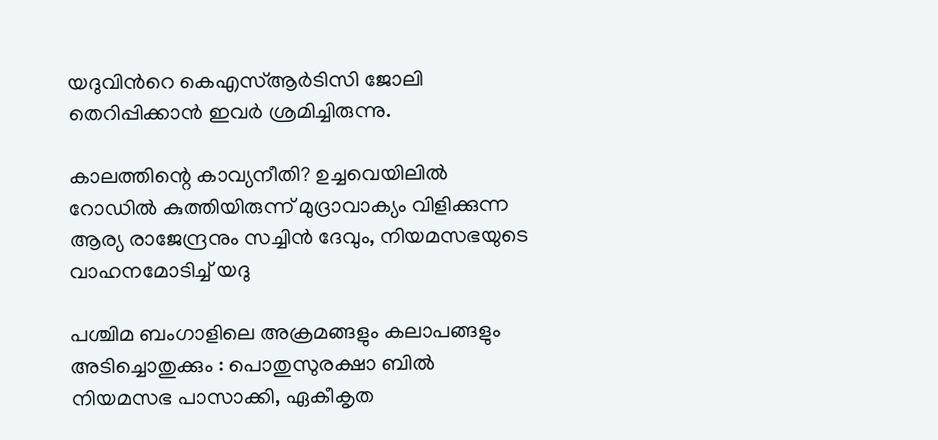യദുവിന്‍റെ കെഎസ്ആര്‍ടിസി ജോലി തെറിപ്പിക്കാന്‍ ഇവര്‍ ശ്രമിച്ചിരുന്നു.

കാലത്തിന്റെ കാവ്യനീതി? ഉച്ചവെയിലില്‍ റോഡില്‍ കുത്തിയിരുന്ന് മുദ്രാവാക്യം വിളിക്കുന്ന ആര്യ രാജേന്ദ്രനും സച്ചിന്‍ ദേവും, നിയമസഭയുടെ വാഹനമോടിച്ച് യദു

പശ്ചിമ ബംഗാളിലെ അക്രമങ്ങളും കലാപങ്ങളും അടിച്ചൊതുക്കും : പൊതുസുരക്ഷാ ബിൽ നിയമസഭ പാസാക്കി, ഏകീകൃത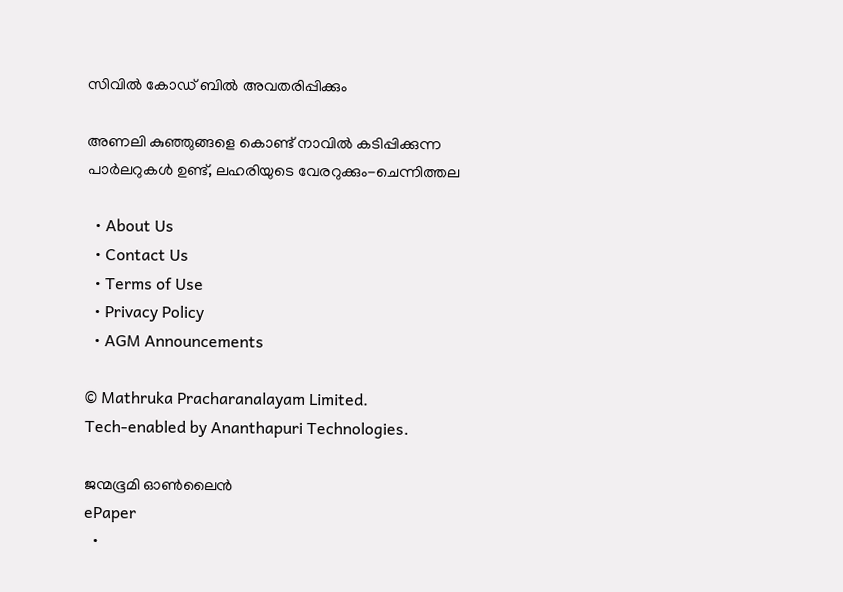സിവിൽ കോഡ് ബിൽ അവതരിപ്പിക്കും

അണലി കുഞ്ഞുങ്ങളെ കൊണ്ട് നാവില്‍ കടിപ്പിക്കുന്ന പാര്‍ലറുകള്‍ ഉണ്ട്, ലഹരിയുടെ വേരറുക്കും-ചെന്നിത്തല

  • About Us
  • Contact Us
  • Terms of Use
  • Privacy Policy
  • AGM Announcements

© Mathruka Pracharanalayam Limited.
Tech-enabled by Ananthapuri Technologies.

ജന്മഭൂമി ഓണ്‍ലൈന്‍
ePaper
  •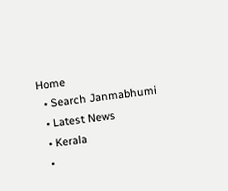Home
  • Search Janmabhumi
  • Latest News
  • Kerala
  •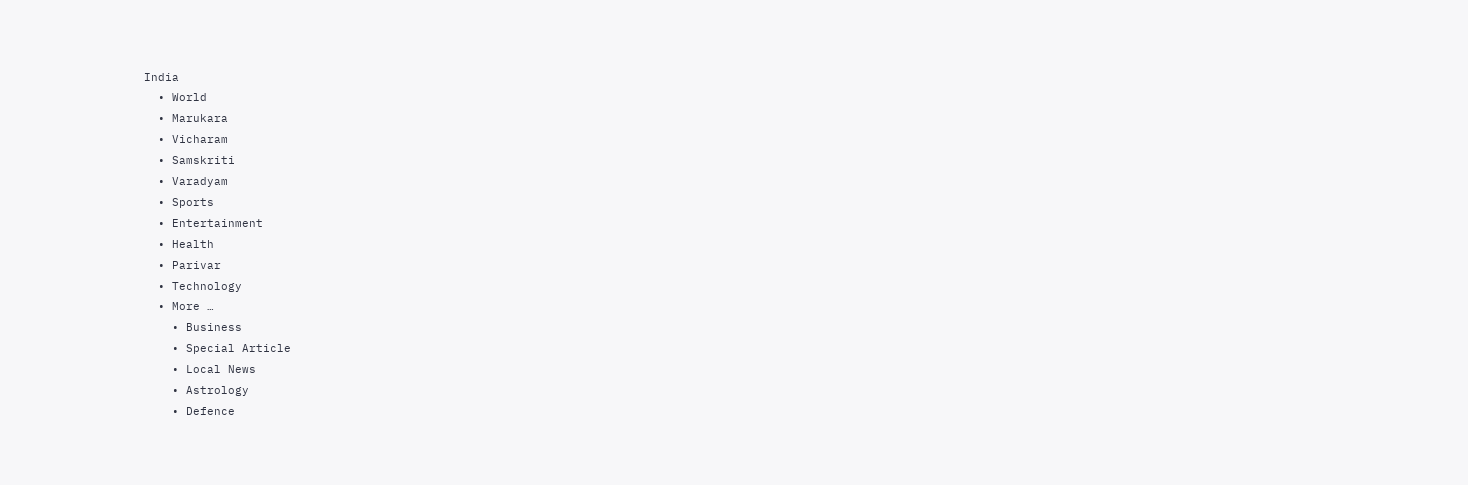India
  • World
  • Marukara
  • Vicharam
  • Samskriti
  • Varadyam
  • Sports
  • Entertainment
  • Health
  • Parivar
  • Technology
  • More …
    • Business
    • Special Article
    • Local News
    • Astrology
    • Defence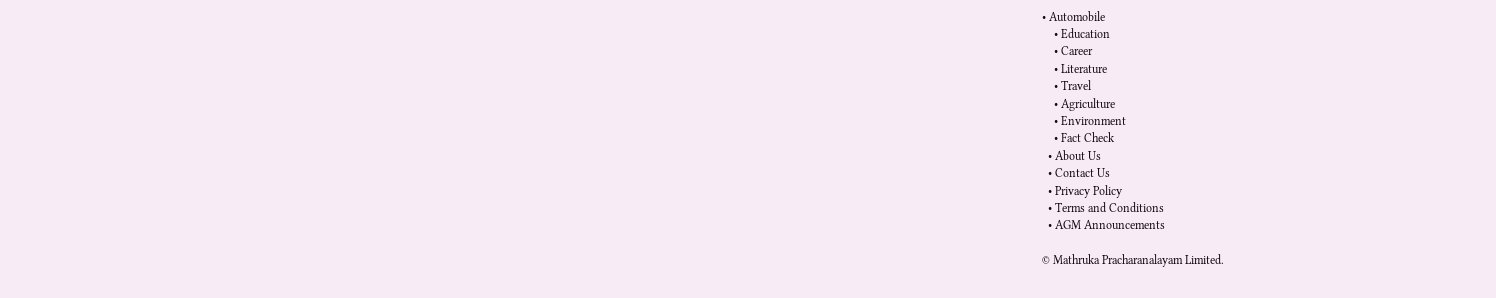• Automobile
    • Education
    • Career
    • Literature
    • Travel
    • Agriculture
    • Environment
    • Fact Check
  • About Us
  • Contact Us
  • Privacy Policy
  • Terms and Conditions
  • AGM Announcements

© Mathruka Pracharanalayam Limited.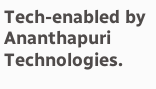Tech-enabled by Ananthapuri Technologies.